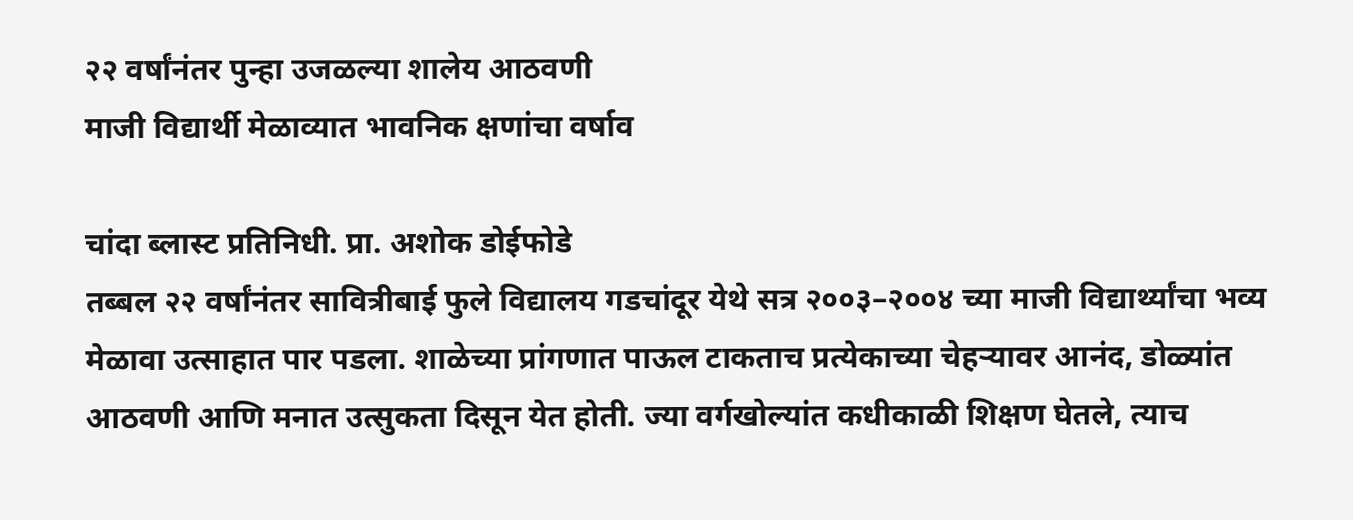२२ वर्षांनंतर पुन्हा उजळल्या शालेय आठवणी
माजी विद्यार्थी मेळाव्यात भावनिक क्षणांचा वर्षाव

चांदा ब्लास्ट प्रतिनिधी. प्रा. अशोक डोईफोडे
तब्बल २२ वर्षांनंतर सावित्रीबाई फुले विद्यालय गडचांदूर येथे सत्र २००३–२००४ च्या माजी विद्यार्थ्यांचा भव्य मेळावा उत्साहात पार पडला. शाळेच्या प्रांगणात पाऊल टाकताच प्रत्येकाच्या चेहऱ्यावर आनंद, डोळ्यांत आठवणी आणि मनात उत्सुकता दिसून येत होती. ज्या वर्गखोल्यांत कधीकाळी शिक्षण घेतले, त्याच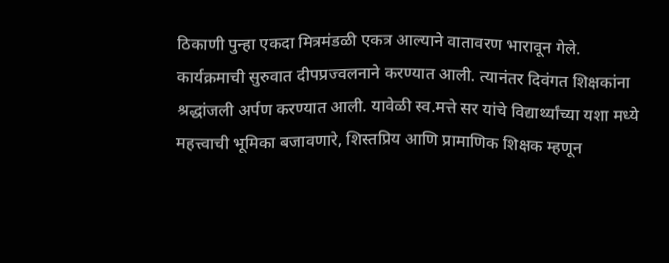ठिकाणी पुन्हा एकदा मित्रमंडळी एकत्र आल्याने वातावरण भारावून गेले.
कार्यक्रमाची सुरुवात दीपप्रज्वलनाने करण्यात आली. त्यानंतर दिवंगत शिक्षकांना श्रद्धांजली अर्पण करण्यात आली. यावेळी स्व.मत्ते सर यांचे विद्यार्थ्यांच्या यशा मध्ये महत्त्वाची भूमिका बजावणारे, शिस्तप्रिय आणि प्रामाणिक शिक्षक म्हणून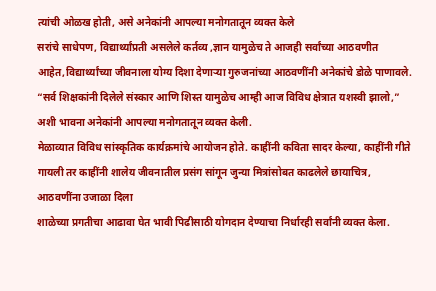त्यांची ओळख होती, असे अनेकांनी आपल्या मनोगतातून व्यक्त केले
सरांचे साधेपण, विद्यार्थ्यांप्रती असलेले कर्तव्य ,ज्ञान यामुळेच ते आजही सर्वांच्या आठवणीत आहेत,विद्यार्थ्यांच्या जीवनाला योग्य दिशा देणाऱ्या गुरुजनांच्या आठवणींनी अनेकांचे डोळे पाणावले. “सर्व शिक्षकांनी दिलेले संस्कार आणि शिस्त यामुळेच आम्ही आज विविध क्षेत्रात यशस्वी झालो,” अशी भावना अनेकांनी आपल्या मनोगतातून व्यक्त केली.
मेळाव्यात विविध सांस्कृतिक कार्यक्रमांचे आयोजन होते. काहींनी कविता सादर केल्या, काहींनी गीते गायली तर काहींनी शालेय जीवनातील प्रसंग सांगून जुन्या मित्रांसोबत काढलेले छायाचित्र, आठवणींना उजाळा दिला
शाळेच्या प्रगतीचा आढावा घेत भावी पिढीसाठी योगदान देण्याचा निर्धारही सर्वांनी व्यक्त केला.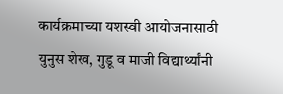कार्यक्रमाच्या यशस्वी आयोजनासाठी युनुस शेख, गुडू व माजी विद्यार्थ्यांनी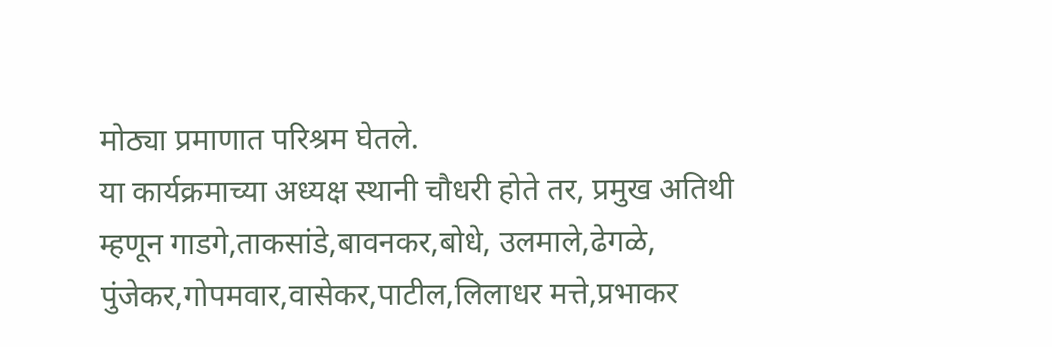मोठ्या प्रमाणात परिश्रम घेतले.
या कार्यक्रमाच्या अध्यक्ष स्थानी चौधरी होते तर, प्रमुख अतिथी म्हणून गाडगे,ताकसांडे,बावनकर,बोधे, उलमाले,ढेगळे, पुंजेकर,गोपमवार,वासेकर,पाटील,लिलाधर मत्ते,प्रभाकर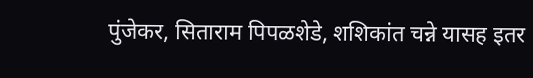पुंजेकर, सिताराम पिपळशेडे, शशिकांत चन्ने यासह इतर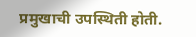प्रमुखाची उपस्थिती होती.